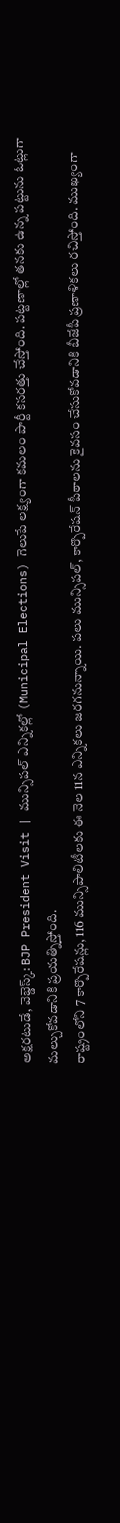అక్షరటుడే, వెబ్డెస్క్: BJP President Visit | మున్సిపల్ ఎన్నికల్లో (Municipal Elections) గెలుపే లక్ష్యంగా కమలం పార్టీ కసరత్తు చేస్తోంది. పట్టణాల్లో తనకు ఉన్న పట్టును ఓట్లుగా మల్చుకోవడానికి ప్రయత్నిస్తోంది.
రాష్ట్రంలోని 7 కార్పొరేషన్లు, 116 మున్సిపాలిటీలకు ఈ నెల 11న ఎన్నికలు జరగనున్నాయి. పలు మున్సిపల్, కార్పొరేషన్ పీఠాలను కైవసం చేసుకోవడానికి బీజేపీ ప్రణాళికలు రచిస్తోంది. ముఖ్యంగా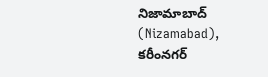నిజామాబాద్ (Nizamabad), కరీంనగర్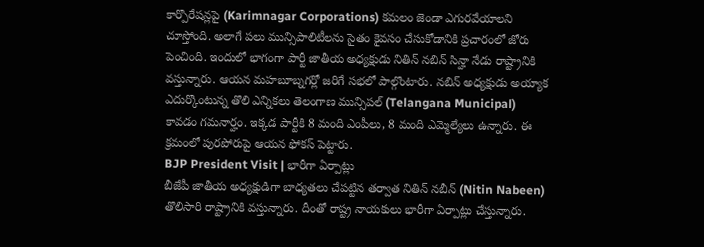కార్పొరేషన్లపై (Karimnagar Corporations) కమలం జెండా ఎగురవేయాలని చూస్తోంది. అలాగే పలు మున్సిపాలిటీలను సైతం కైవసం చేసుకోడానికి ప్రచారంలో జోరు పెంచింది. ఇందులో భాగంగా పార్టీ జాతీయ అధ్యక్షుడు నితిన్ నబిన్ సిన్హా నేడు రాష్ట్రానికి వస్తున్నారు. ఆయన మహబూబ్నగర్లో జరిగే సభలో పాల్గొంటారు. నబిన్ అధ్యక్షుడు అయ్యాక ఎదుర్కొంటున్న తొలి ఎన్నికలు తెలంగాణ మున్సిపల్ (Telangana Municipal) కావడం గమనార్హం. ఇక్కడ పార్టీకి 8 మంది ఎంపీలు, 8 మంది ఎమ్మెల్యేలు ఉన్నారు. ఈ క్రమంలో పురపోరుపై ఆయన ఫోకస్ పెట్టారు.
BJP President Visit | భారీగా ఏర్పాట్లు
బీజేపీ జాతీయ అధ్యక్షుడిగా బాధ్యతలు చేపట్టిన తర్వాత నితిన్ నబీన్ (Nitin Nabeen) తొలిసారి రాష్ట్రానికి వస్తున్నారు. దీంతో రాష్ట్ర నాయకులు భారీగా ఏర్పాట్లు చేస్తున్నారు.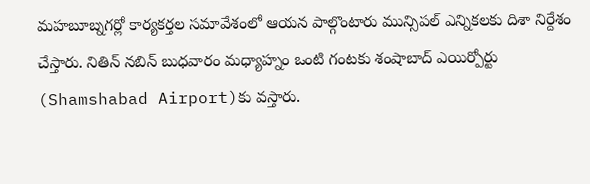మహబూబ్నగర్లో కార్యకర్తల సమావేశంలో ఆయన పాల్గొంటారు మున్సిపల్ ఎన్నికలకు దిశా నిర్దేశం చేస్తారు. నితిన్ నబిన్ బుధవారం మధ్యాహ్నం ఒంటి గంటకు శంషాబాద్ ఎయిర్పోర్టు (Shamshabad Airport)కు వస్తారు.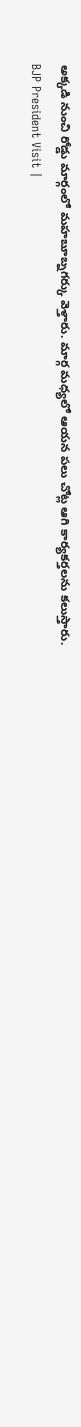అక్కడి నుంచి రోడ్డు మార్గంలో మహబూబ్నగర్కు వెళ్తారు. మార్గ మధ్యలో ఆయన పలు చోట్ల ఆగి కార్యకర్తలను కలుస్తారు.
BJP President Visit |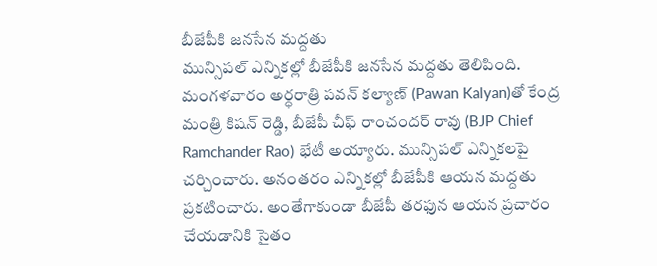బీజేపీకి జనసేన మద్దతు
మున్సిపల్ ఎన్నికల్లో బీజేపీకి జనసేన మద్దతు తెలిపింది. మంగళవారం అర్ధరాత్రి పవన్ కల్యాణ్ (Pawan Kalyan)తో కేంద్ర మంత్రి కిషన్ రెడ్డి, బీజేపీ చీఫ్ రాంచందర్ రావు (BJP Chief Ramchander Rao) భేటీ అయ్యారు. మున్సిపల్ ఎన్నికలపై చర్చించారు. అనంతరం ఎన్నికల్లో బీజేపీకి ఆయన మద్దతు ప్రకటించారు. అంతేగాకుండా బీజేపీ తరఫున ఆయన ప్రచారం చేయడానికి సైతం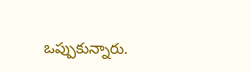ఒప్పుకున్నారు.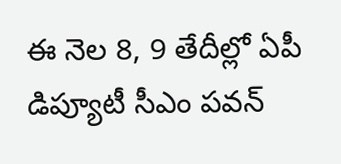ఈ నెల 8, 9 తేదీల్లో ఏపీ డిప్యూటీ సీఎం పవన్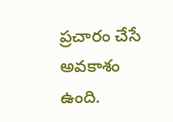ప్రచారం చేసే అవకాశం ఉంది.